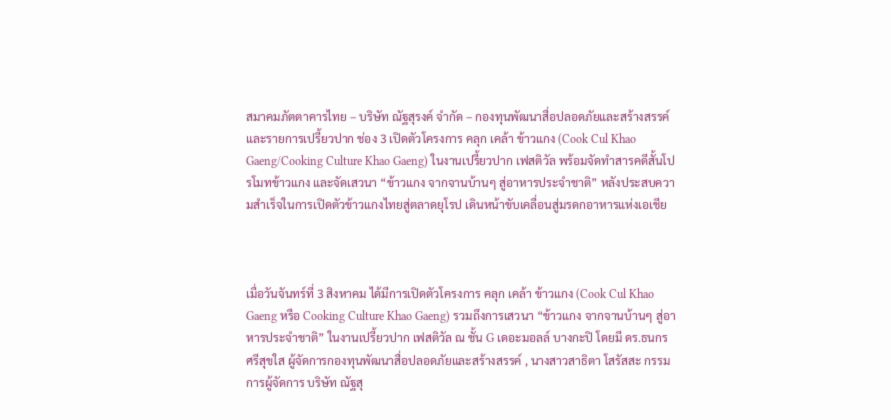สมาคมภัตตาคารไทย – บริษัท ณัฐสุรงค์ จำกัด – กองทุนพัฒนาสื่อปลอดภัยและสร้างสรรค์ และรายการเปรี้ยวปาก ช่อง 3 เปิดตัวโครงการ คลุก เคล้า ข้าวแกง (Cook Cul Khao Gaeng/Cooking Culture Khao Gaeng) ในงานเปรี้ยวปาก เฟสติวัล พร้อมจัดทำสารคดีสั้นโปรโมทข้าวแกง และจัดเสวนา “ข้าวแกง จากจานบ้านๆ สู่อาหารประจำชาติ” หลังประสบความสำเร็จในการเปิดตัวข้าวแกงไทยสู่ตลาดยุโรป เดินหน้าขับเคลื่อนสู่มรดกอาหารแห่งเอเชีย



เมื่อวันจันทร์ที่ 3 สิงหาคม ได้มีการเปิดตัวโครงการ คลุก เคล้า ข้าวแกง (Cook Cul Khao Gaeng หรือ Cooking Culture Khao Gaeng) รวมถึงการเสวนา “ข้าวแกง จากจานบ้านๆ สู่อาหารประจำชาติ” ในงานเปรี้ยวปาก เฟสติวัล ณ ชั้น G เดอะมอลล์ บางกะปิ โดยมี ดร.ธนกร ศรีสุขใส ผู้จัดการกองทุนพัฒนาสื่อปลอดภัยและสร้างสรรค์ , นางสาวสาธิตา โสรัสสะ กรรมการผู้จัดการ บริษัท ณัฐสุ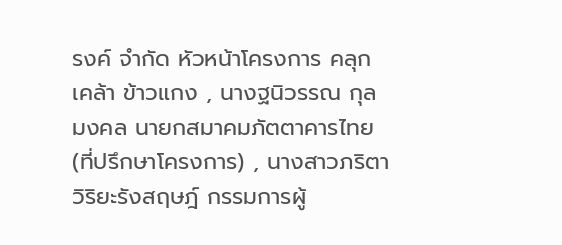รงค์ จำกัด หัวหน้าโครงการ คลุก เคล้า ข้าวแกง , นางฐนิวรรณ กุลมงคล นายกสมาคมภัตตาคารไทย (ที่ปรึกษาโครงการ) , นางสาวภริตา วิริยะรังสฤษฎ์ กรรมการผู้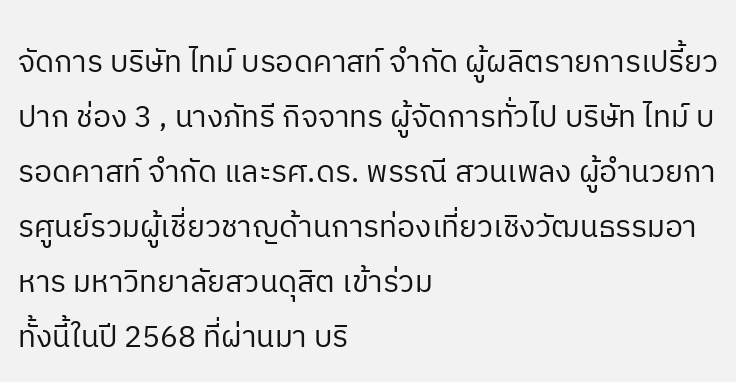จัดการ บริษัท ไทม์ บรอดคาสท์ จำกัด ผู้ผลิตรายการเปรี้ยวปาก ช่อง 3 , นางภัทรี กิจจาทร ผู้จัดการทั่วไป บริษัท ไทม์ บรอดคาสท์ จำกัด และรศ.ดร. พรรณี สวนเพลง ผู้อำนวยการศูนย์รวมผู้เชี่ยวชาญด้านการท่องเที่ยวเชิงวัฒนธรรมอาหาร มหาวิทยาลัยสวนดุสิต เข้าร่วม
ทั้งนี้ในปี 2568 ที่ผ่านมา บริ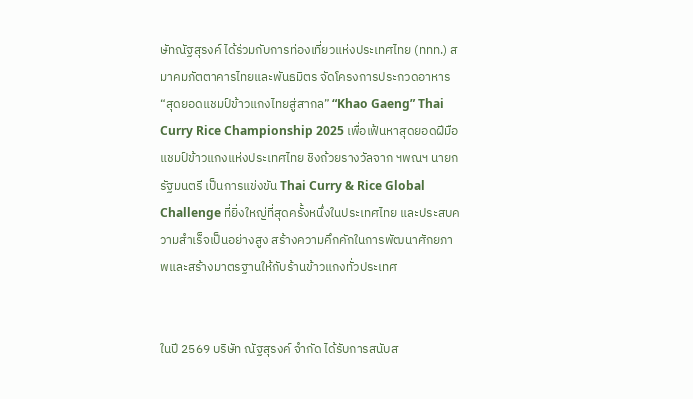ษัทณัฐสุรงค์ ได้ร่วมกับการท่องเที่ยวแห่งประเทศไทย (ททท.) สมาคมภัตตาคารไทยและพันธมิตร จัดโครงการประกวดอาหาร “สุดยอดแชมป์ข้าวแกงไทยสู่สากล” “Khao Gaeng” Thai Curry Rice Championship 2025 เพื่อเฟ้นหาสุดยอดฝีมือแชมป์ข้าวแกงแห่งประเทศไทย ชิงถ้วยรางวัลจาก ฯพณฯ นายกรัฐมนตรี เป็นการแข่งขัน Thai Curry & Rice Global Challenge ที่ยิ่งใหญ่ที่สุดครั้งหนึ่งในประเทศไทย และประสบความสำเร็จเป็นอย่างสูง สร้างความคึกคักในการพัฒนาศักยภาพและสร้างมาตรฐานให้กับร้านข้าวแกงทั่วประเทศ


ในปี 2569 บริษัท ณัฐสุรงค์ จำกัด ได้รับการสนับส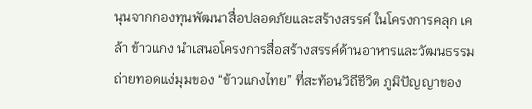นุนจากกองทุนพัฒนาสื่อปลอดภัยและสร้างสรรค์ ในโครงการคลุก เคล้า ข้าวแกง นำเสนอโครงการสื่อสร้างสรรค์ด้านอาหารและวัฒนธรรม ถ่ายทอดแง่มุมของ “ข้าวแกงไทย” ที่สะท้อนวิถีชีวิต ภูมิปัญญาของ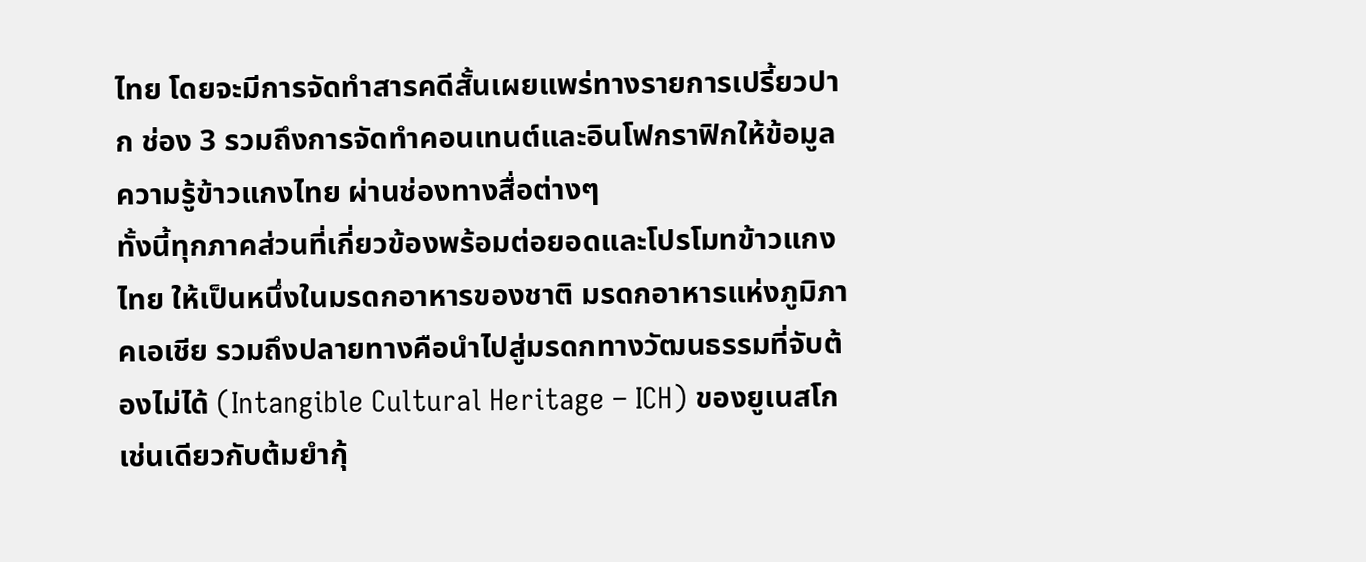ไทย โดยจะมีการจัดทำสารคดีสั้นเผยแพร่ทางรายการเปรี้ยวปาก ช่อง 3 รวมถึงการจัดทำคอนเทนต์และอินโฟกราฟิกให้ข้อมูลความรู้ข้าวแกงไทย ผ่านช่องทางสื่อต่างๆ
ทั้งนี้ทุกภาคส่วนที่เกี่ยวข้องพร้อมต่อยอดและโปรโมทข้าวแกงไทย ให้เป็นหนึ่งในมรดกอาหารของชาติ มรดกอาหารแห่งภูมิภาคเอเชีย รวมถึงปลายทางคือนำไปสู่มรดกทางวัฒนธรรมที่จับต้องไม่ได้ (Intangible Cultural Heritage – ICH) ของยูเนสโก เช่นเดียวกับต้มยำกุ้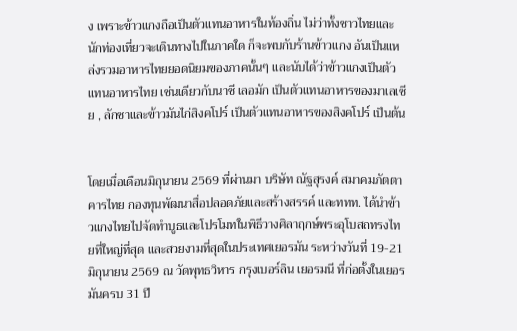ง เพราะข้าวแกงถือเป็นตัวแทนอาหารในท้องถิ่น ไม่ว่าทั้งชาวไทยและนักท่องเที่ยวจะเดินทางไปในภาคใด ก็จะพบกับร้านข้าวแกง อันเป็นแหล่งรวมอาหารไทยยอดนิยมของภาคนั้นๆ และนับได้ว่าข้าวแกงเป็นตัวแทนอาหารไทย เช่นเดียวกับนาซี เลอมัก เป็นตัวแทนอาหารของมาเลเซีย , ลักซาและข้าวมันไก่สิงคโปร์ เป็นตัวแทนอาหารของสิงคโปร์ เป็นต้น


โดยเมื่อเดือนมิถุนายน 2569 ที่ผ่านมา บริษัท ณัฐสุรงค์ สมาคมภัตตาคารไทย กองทุนพัฒนาสื่อปลอดภัยและสร้างสรรค์ และททท. ได้นำข้าวแกงไทยไปจัดทำบูธและโปรโมทในพิธีวางศิลาฤกษ์พระอุโบสถทรงไทยที่ใหญ่ที่สุด และสวยงามที่สุดในประเทศเยอรมัน ระหว่างวันที่ 19-21 มิถุนายน 2569 ณ วัดพุทธวิหาร กรุงเบอร์ลิน เยอรมนี ที่ก่อตั้งในเยอรมันครบ 31 ปี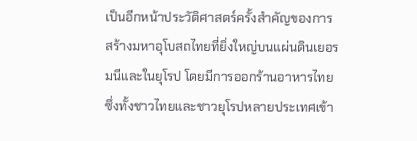เป็นอีกหน้าประวัติศาสตร์ครั้งสำคัญของการสร้างมหาอุโบสถไทยที่ยิ่งใหญ่บนแผ่นดินเยอรมนีและในยุโรป โดยมีการออกร้านอาหารไทย ซึ่งทั้งชาวไทยและชาวยุโรปหลายประเทศเข้า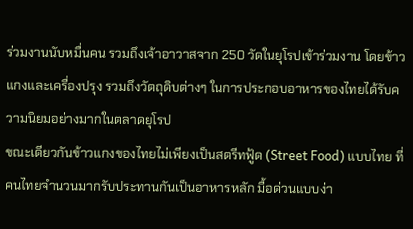ร่วมงานนับหมื่นคน รวมถึงเจ้าอาวาสจาก 250 วัดในยุโรปเข้าร่วมงาน โดยข้าวแกงและเครื่องปรุง รวมถึงวัตถุดิบต่างๆ ในการประกอบอาหารของไทยได้รับความนิยมอย่างมากในตลาดยุโรป
ขณะเดียวกันข้าวแกงของไทยไม่เพียงเป็นสตรีทฟู้ด (Street Food) แบบไทย ที่คนไทยจำนวนมากรับประทานกันเป็นอาหารหลัก มื้อด่วนแบบง่า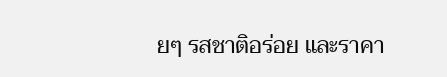ยๆ รสชาติอร่อย และราคา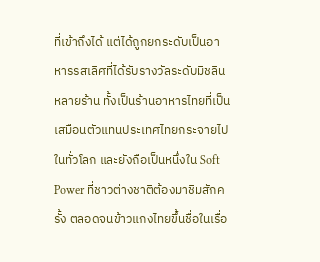ที่เข้าถึงได้ แต่ได้ถูกยกระดับเป็นอาหารรสเลิศที่ได้รับรางวัลระดับมิชลินหลายร้าน ทั้งเป็นร้านอาหารไทยที่เป็นเสมือนตัวแทนประเทศไทยกระจายไปในทั่วโลก และยังถือเป็นหนึ่งใน Soft Power ที่ชาวต่างชาติต้องมาชิมสักครั้ง ตลอดจนข้าวแกงไทยขึ้นชื่อในเรื่อ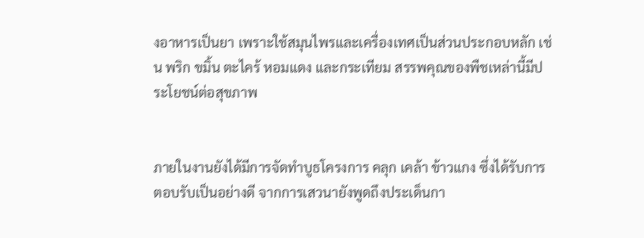งอาหารเป็นยา เพราะใช้สมุนไพรและเครื่องเทศเป็นส่วนประกอบหลัก เช่น พริก ขมิ้น ตะไคร้ หอมแดง และกระเทียม สรรพคุณของพืชเหล่านี้มีประโยชน์ต่อสุขภาพ


ภายในงานยังได้มีการจัดทำบูธโครงการ คลุก เคล้า ข้าวแกง ซึ่งได้รับการตอบรับเป็นอย่างดี จากการเสวนายังพูดถึงประเด็นกา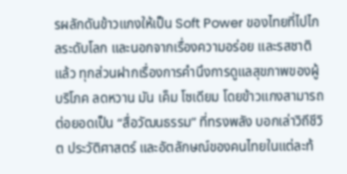รผลักดันข้าวแกงให้เป็น Soft Power ของไทยที่ไปไกลระดับโลก และนอกจากเรื่องความอร่อย และรสชาติแล้ว ทุกส่วนฝากเรื่องการคำนึงการดูแลสุขภาพของผู้บริโภค ลดหวาน มัน เค็ม โซเดียม โดยข้าวแกงสามารถต่อยอดเป็น “สื่อวัฒนธรรม” ที่ทรงพลัง บอกเล่าวิถีชีวิต ประวัติศาสตร์ และอัตลักษณ์ของคนไทยในแต่ละท้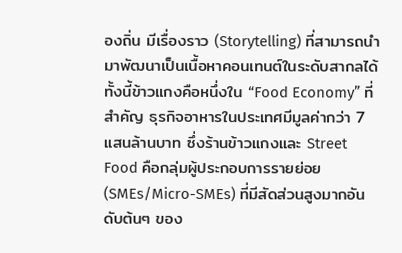องถิ่น มีเรื่องราว (Storytelling) ที่สามารถนำมาพัฒนาเป็นเนื้อหาคอนเทนต์ในระดับสากลได้
ทั้งนี้ข้าวแกงคือหนึ่งใน “Food Economy” ที่สำคัญ ธุรกิจอาหารในประเทศมีมูลค่ากว่า 7 แสนล้านบาท ซึ่งร้านข้าวแกงและ Street Food คือกลุ่มผู้ประกอบการรายย่อย (SMEs/Micro-SMEs) ที่มีสัดส่วนสูงมากอันดับต้นๆ ของ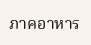ภาคอาหาร